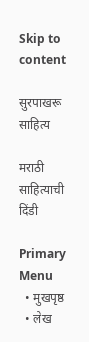Skip to content

सुरपाखरू साहित्य

मराठी साहित्याची दिंडी

Primary Menu
  • मुखपृष्ठ
  • लेख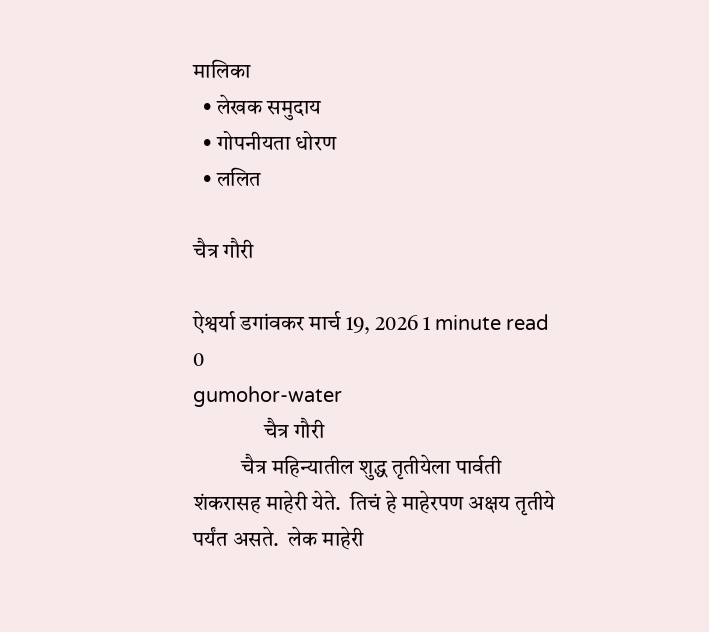मालिका
  • लेखक समुदाय
  • गोपनीयता धोरण
  • ललित

चैत्र गौरी

ऐश्वर्या डगांवकर मार्च 19, 2026 1 minute read
0
gumohor-water
                चैत्र गौरी
           चैत्र महिन्यातील शुद्ध तृतीयेला पार्वती शंकरासह माहेरी येते.  तिचं हे माहेरपण अक्षय तृतीये पर्यंत असते.  लेक माहेरी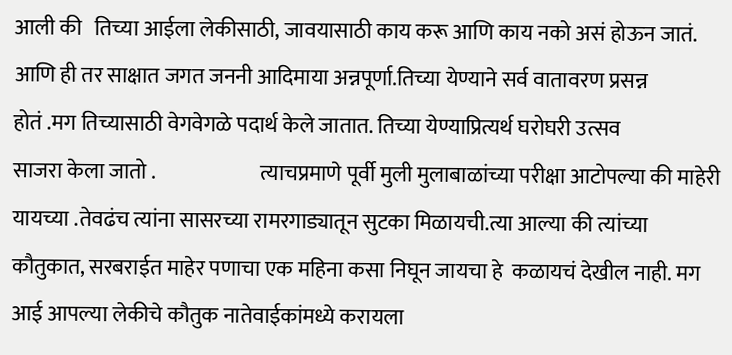आली की   तिच्या आईला लेकीसाठी, जावयासाठी काय करू आणि काय नको असं होऊन जातं. आणि ही तर साक्षात जगत जननी आदिमाया अन्नपूर्णा.तिच्या येण्याने सर्व वातावरण प्रसन्न
होतं .मग तिच्यासाठी वेगवेगळे पदार्थ केले जातात. तिच्या येण्याप्रित्यर्थ घरोघरी उत्सव
साजरा केला जातो .                         त्याचप्रमाणे पूर्वी मुली मुलाबाळांच्या परीक्षा आटोपल्या की माहेरी यायच्या .तेवढंच त्यांना सासरच्या रामरगाड्यातून सुटका मिळायची.त्या आल्या की त्यांच्या  कौतुकात, सरबराईत माहेर पणाचा एक महिना कसा निघून जायचा हे  कळायचं देखील नाही. मग आई आपल्या लेकीचे कौतुक नातेवाईकांमध्ये करायला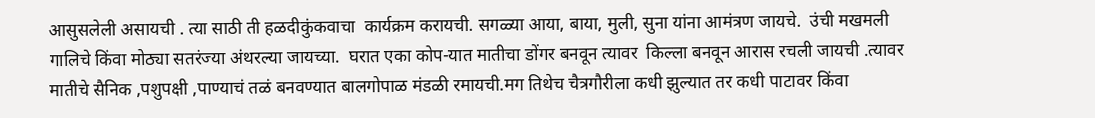आसुसलेली असायची . त्या साठी ती हळदीकुंकवाचा  कार्यक्रम करायची. सगळ्या आया, बाया, मुली, सुना यांना आमंत्रण जायचे.  उंची मखमली गालिचे किंवा मोठ्या सतरंज्या अंथरल्या जायच्या.  घरात एका कोप-यात मातीचा डोंगर बनवून त्यावर  किल्ला बनवून आरास रचली जायची .त्यावर मातीचे सैनिक ,पशुपक्षी ,पाण्याचं तळं बनवण्यात बालगोपाळ मंडळी रमायची.मग तिथेच चैत्रगौरीला कधी झुल्यात तर कधी पाटावर किंवा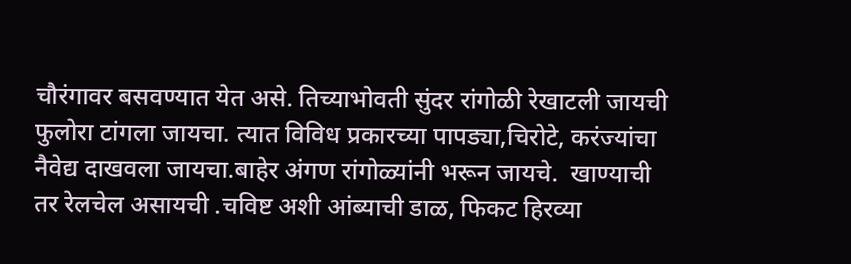चौरंगावर बसवण्यात येत असे. तिच्याभोवती सुंदर रांगोळी रेखाटली जायची फुलोरा टांगला जायचा. त्यात विविध प्रकारच्या पापड्या,चिरोटे, करंज्यांचा नैवेद्य दाखवला जायचा.बाहेर अंगण रांगोळ्यांनी भरून जायचे.  खाण्याची तर रेलचेल असायची .चविष्ट अशी आंब्याची डाळ, फिकट हिरव्या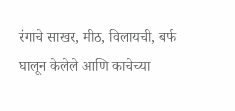रंगाचे साखर, मीठ, विलायची, बर्फ घालून केलेले आणि काचेच्या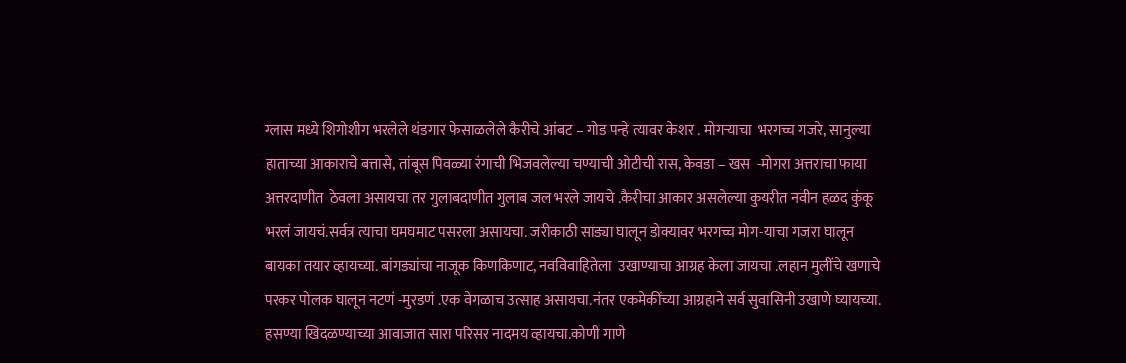ग्लास मध्ये शिगोशीग भरलेले थंडगार फेसाळलेले कैरीचे आंबट – गोड पन्हे त्यावर केशर . मोगऱ्याचा  भरगच्च गजरे, सानुल्या हाताच्या आकाराचे बत्तासे, तांबूस पिवळ्या रंगाची भिजवलेल्या चण्याची ओटीची रास, केवडा – खस  -मोगरा अत्तराचा फाया अत्तरदाणीत  ठेवला असायचा तर गुलाबदाणीत गुलाब जल भरले जायचे .कैरीचा आकार असलेल्या कुयरीत नवीन हळद कुंकू  भरलं जायचं.सर्वत्र त्याचा घमघमाट पसरला असायचा. जरीकाठी साड्या घालून डोक्यावर भरगच्च मोग-याचा गजरा घालून बायका तयार व्हायच्या. बांगड्यांचा नाजूक किणकिणाट, नवविवाहितेला  उखाण्याचा आग्रह केला जायचा .लहान मुलींचे खणाचे परकर पोलक घालून नटणं -मुरडणं .एक वेगळाच उत्साह असायचा.नंतर एकमेकींच्या आग्रहाने सर्व सुवासिनी उखाणे घ्यायच्या. हसण्या खिदळण्याच्या आवाजात सारा परिसर नादमय व्हायचा.कोणी गाणे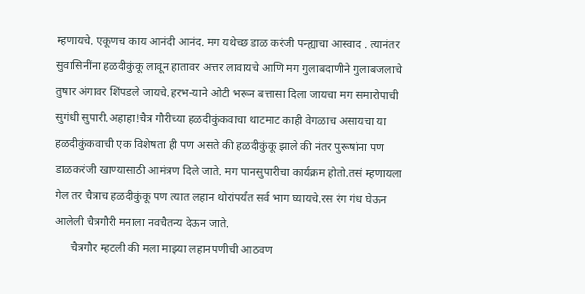म्हणायचे. एकूणच काय आनंदी आनंद. मग यथेच्छ डाळ करंजी पन्ह्याचा आस्वाद . त्यानंतर सुवासिनींना हळदीकुंकू लावून हातावर अत्तर लावायचे आणि मग गुलाबदाणीने गुलाबजलाचे तुषार अंगावर शिंपडले जायचे.हरभ-याने ओटी भरून बत्तासा दिला जायचा मग समारोपाची सुगंधी सुपारी.अहाहा!चैत्र गौरीच्या हळदीकुंकवाचा थाटमाट काही वेगळाच असायचा या हळदीकुंकवाची एक विशेषता ही पण असते की हळदीकुंकू झाले की नंतर पुरूषांना पण डाळकरंजी खाण्यासाठी आमंत्रण दिले जाते. मग पानसुपारीचा कार्यक्रम होतो.तसं म्हणायला गेल तर चैत्राच हळदीकुंकू पण त्यात लहान थोरांपर्यंत सर्व भाग घ्यायचे.रस रंग गंध घेऊन आलेली चैत्रगौरी मनाला नवचैतन्य देऊन जाते.
      चैत्रगौर म्हटली की मला माझ्या लहानपणीची आठवण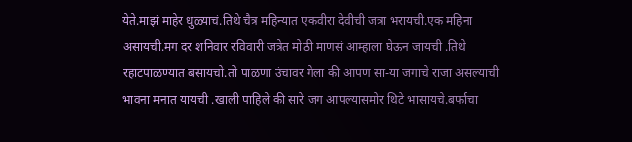येते.माझं माहेर धुळ्याचं.तिथे चैत्र महिन्यात एकवीरा देवीची जत्रा भरायची.एक महिना असायची.मग दर शनिवार रविवारी जत्रेत मोठी माणसं आम्हाला घेऊन जायची .तिथे रहाटपाळण्यात बसायचो.तो पाळणा उंचावर गेला की आपण सा-या जगाचे राजा असल्याची भावना मनात यायची .खाली पाहिले की सारे जग आपल्यासमोर थिटे भासायचे.बर्फाचा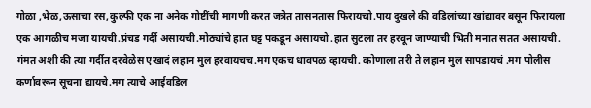गोळा ,भेळ,ऊसाचा रस,कुल्फी एक ना अनेक गोष्टींची मागणी करत जत्रेत तासनतास फिरायचो.पाय दुखले की वडिलांच्या खांद्यावर बसून फिरायला एक आगळीच मजा यायची.प्रंचड गर्दी असायची.मोठ्यांचे हात घट्ट पकडून असायचो.हात सुटला तर हरवून जाण्याची भिती मनात सतत असायची. गंमत अशी की त्या गर्दीत दरवेळेस एखादं लहान मुल हरवायचच.मग एकच धावपळ व्हायची. कोणाला तरी ते लहान मुल सापडायचं .मग पोलीस कर्णावरून सूचना द्यायचे.मग त्याचे आईवडिल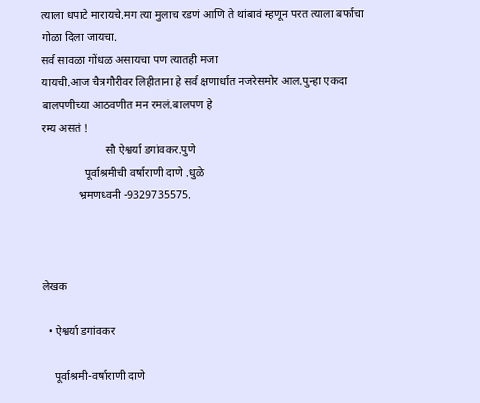त्याला धपाटे मारायचे.मग त्या मुलाच रडणं आणि ते थांबावं म्हणून परत त्याला बर्फाचा गोळा दिला जायचा.
सर्व सावळा गोंधळ असायचा पण त्यातही मजा
यायची.आज चैत्रगौरीवर लिहीताना हे सर्व क्षणार्धात नजरेसमोर आल.पुन्हा एकदा बालपणीच्या आठवणीत मन रमलं.बालपण हे
रम्य असतं !
                      सौ ऐश्वर्या डगांवकर.पुणे
               पूर्वाश्रमीची वर्षाराणी दाणे .धुळे
             भ्रमणध्वनी -9329735575.



लेखक

  • ऐश्वर्या डगांवकर

    पूर्वाश्रमी-वर्षाराणी दाणे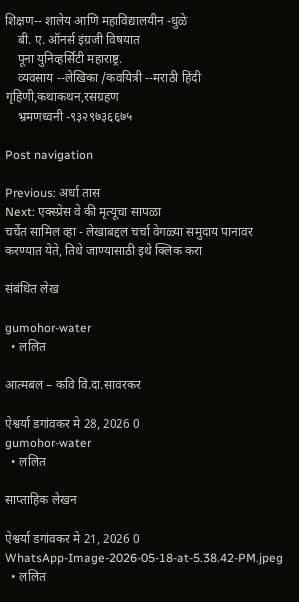शिक्षण-- शालेय आणि महाविद्यालयीन -धुळे
    बी. ए. ऑनर्स इंग्रजी विषयात
    पूना युनिव्हर्सिटी महाराष्ट्र.
    व्यवसाय --लेखिका /कवयित्री --मराठी हिंदी गृहिणी,कथाकथन,रसग्रहण
    भ्रमणध्वनी -९३२९७३६६७५

Post navigation

Previous: अर्धा तास
Next: एक्स्प्रेस वे की मृत्यूचा सापळा
चर्चेत सामिल व्हा - लेखाबद्दल चर्चा वेगळ्या समुदाय पानावर करण्यात येते, तिथे जाण्यासाठी इथे क्लिक करा

संबंधित लेख

gumohor-water
  • ललित

आत्मबल – कवि वि.दा.सावरकर

ऐश्वर्या डगांवकर मे 28, 2026 0
gumohor-water
  • ललित

साप्ताहिक लेखन

ऐश्वर्या डगांवकर मे 21, 2026 0
WhatsApp-Image-2026-05-18-at-5.38.42-PM.jpeg
  • ललित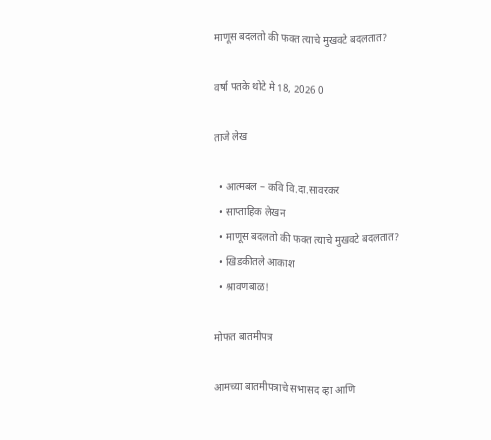माणूस बदलतो की फक्त त्याचे मुखवटे बदलतात?

वर्षा पतके थोटे मे 18, 2026 0

ताजे लेख

  • आत्मबल – कवि वि.दा.सावरकर
  • साप्ताहिक लेखन
  • माणूस बदलतो की फक्त त्याचे मुखवटे बदलतात?
  • खिडकीतले आकाश
  • श्रावणबाळ!

मोफत बातमीपत्र

आमच्या बातमीपत्राचे सभासद व्हा आणि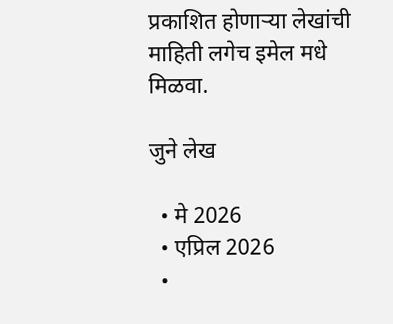प्रकाशित होणाऱ्या लेखांची माहिती लगेच इमेल मधे मिळवा.

जुने लेख

  • मे 2026
  • एप्रिल 2026
  •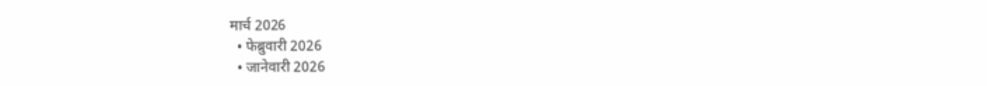मार्च 2026
  • फेब्रुवारी 2026
  • जानेवारी 2026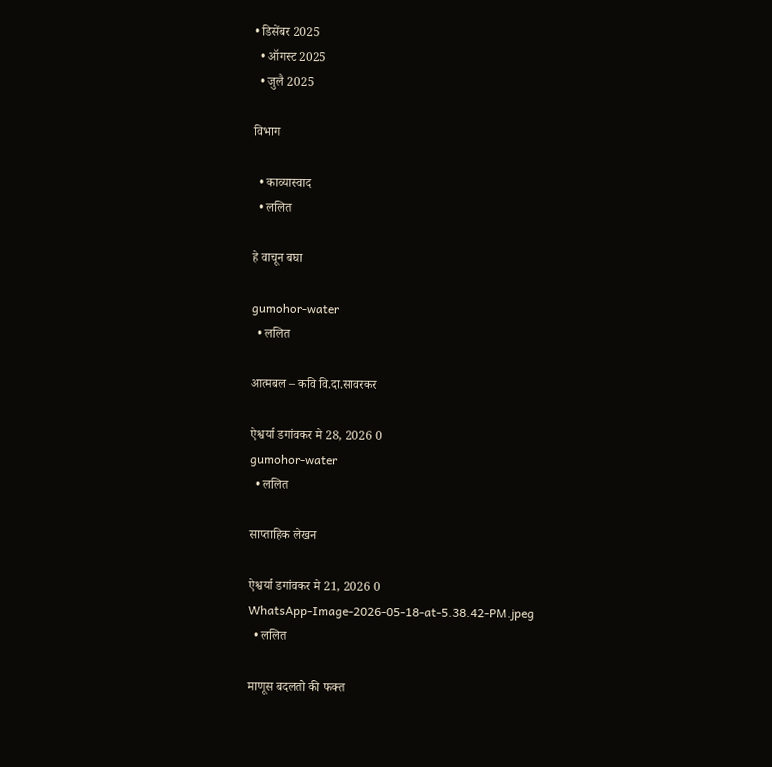• डिसेंबर 2025
  • ऑगस्ट 2025
  • जुलै 2025

विभाग

  • काव्यास्वाद
  • ललित

हे वाचून बघा

gumohor-water
  • ललित

आत्मबल – कवि वि.दा.सावरकर

ऐश्वर्या डगांवकर मे 28, 2026 0
gumohor-water
  • ललित

साप्ताहिक लेखन

ऐश्वर्या डगांवकर मे 21, 2026 0
WhatsApp-Image-2026-05-18-at-5.38.42-PM.jpeg
  • ललित

माणूस बदलतो की फक्त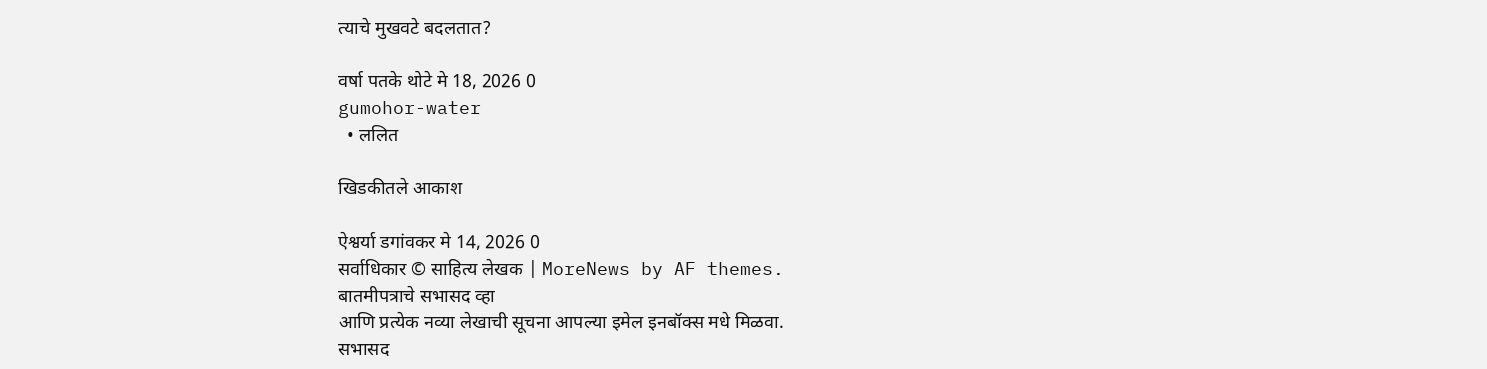त्याचे मुखवटे बदलतात?

वर्षा पतके थोटे मे 18, 2026 0
gumohor-water
  • ललित

खिडकीतले आकाश

ऐश्वर्या डगांवकर मे 14, 2026 0
सर्वाधिकार © साहित्य लेखक | MoreNews by AF themes.
बातमीपत्राचे सभासद व्हा
आणि प्रत्येक नव्या लेखाची सूचना आपल्या इमेल इनबॉक्स मधे मिळवा.
सभासद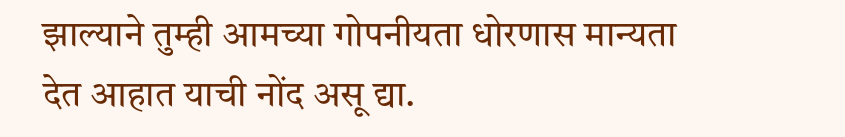झाल्याने तुम्ही आमच्या गोपनीयता धोरणास मान्यता देत आहात याची नोंद असू द्या.